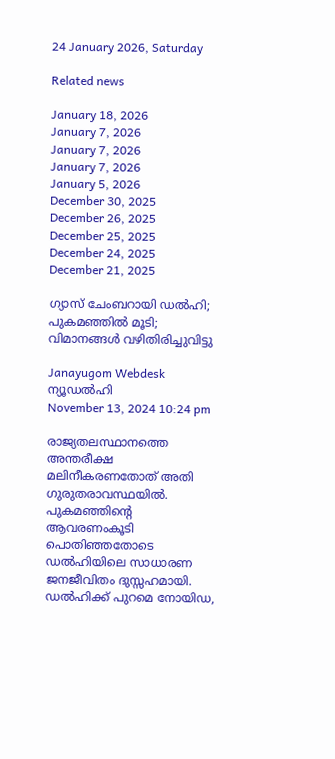24 January 2026, Saturday

Related news

January 18, 2026
January 7, 2026
January 7, 2026
January 7, 2026
January 5, 2026
December 30, 2025
December 26, 2025
December 25, 2025
December 24, 2025
December 21, 2025

ഗ്യാസ് ചേംബറായി ഡല്‍ഹി; പുകമഞ്ഞില്‍ മൂടി; വിമാനങ്ങള്‍ വഴിതിരിച്ചുവിട്ടു

Janayugom Webdesk
ന്യൂഡല്‍ഹി
November 13, 2024 10:24 pm

രാജ്യതലസ്ഥാനത്തെ അന്തരീക്ഷ മലിനീകരണതോത് അതി ഗുരുതരാവസ്ഥയില്‍. പുകമഞ്ഞിന്റെ ആവരണംകൂടി പൊതിഞ്ഞതോടെ ഡല്‍ഹിയിലെ സാധാരണ ജനജീവിതം ദുസ്സഹമായി. ഡൽഹിക്ക് പുറമെ നോയിഡ,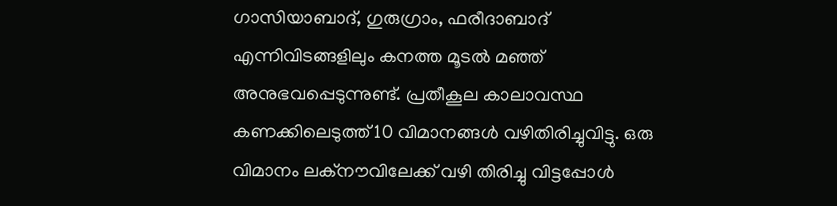ഗാസിയാബാദ്, ഗുരുഗ്രാം, ഫരീദാബാദ് എന്നിവിടങ്ങളിലും കനത്ത മൂടൽ മഞ്ഞ് അനുഭവപ്പെടുന്നുണ്ട്. പ്രതീകൂല കാലാവസ്ഥ കണക്കിലെടുത്ത് 10 വിമാനങ്ങൾ വഴിതിരിച്ചുവിട്ടു. ഒരു വിമാനം ലക്‌നൗവിലേക്ക് വഴി തിരിച്ചു വിട്ടപ്പോള്‍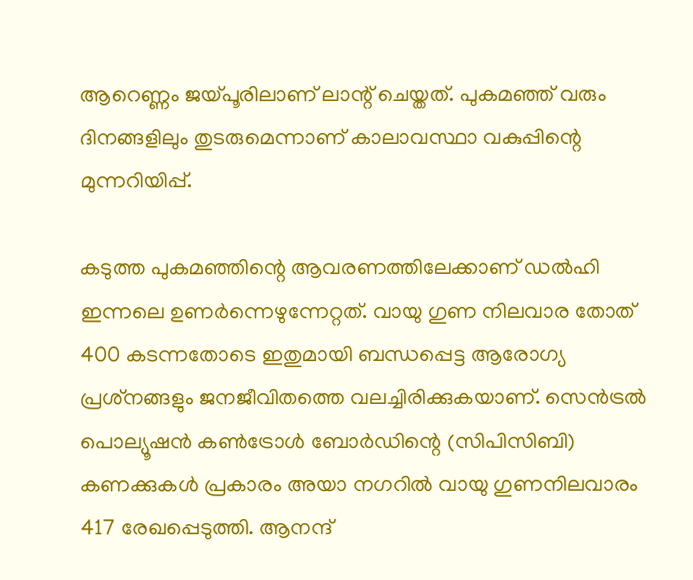ആറെണ്ണം ജയ്പൂരിലാണ് ലാന്റ് ചെയ്തത്. പുകമഞ്ഞ് വരും ദിനങ്ങളിലും തുടരുമെന്നാണ് കാലാവസ്ഥാ വകുപ്പിന്റെ മുന്നറിയിപ്പ്.

കടുത്ത പുകമഞ്ഞിന്റെ ആവരണത്തിലേക്കാണ് ഡല്‍ഹി ഇന്നലെ ഉണര്‍ന്നെഴുന്നേറ്റത്. വായു ഗുണ നിലവാര തോത് 400 കടന്നതോടെ ഇതുമായി ബന്ധപ്പെട്ട ആരോഗ്യ പ്രശ്‌നങ്ങളും ജനജീവിതത്തെ വലച്ചിരിക്കുകയാണ്. സെൻട്രൽ പൊല്യൂഷൻ കൺട്രോൾ ബോർഡിന്റെ (സിപിസിബി) കണക്കുകൾ പ്രകാരം അയാ നഗറില്‍ വായു ഗുണനിലവാരം 417 രേഖപ്പെടുത്തി. ആനന്ദ്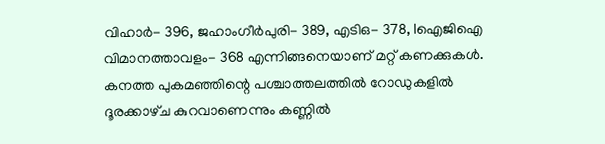വിഹാർ- 396, ജഹാംഗീർപുരി- 389, എടിഒ- 378, Iഐജിഐ വിമാനത്താവളം- 368 എന്നിങ്ങനെയാണ് മറ്റ് കണക്കുകൾ. കനത്ത പുകമഞ്ഞിന്റെ പശ്ചാത്തലത്തില്‍ റോഡുകളിൽ ദൂരക്കാഴ്‌ച കുറവാണെന്നും കണ്ണിൽ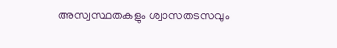അസ്വസ്ഥതകളും ശ്വാസതടസവും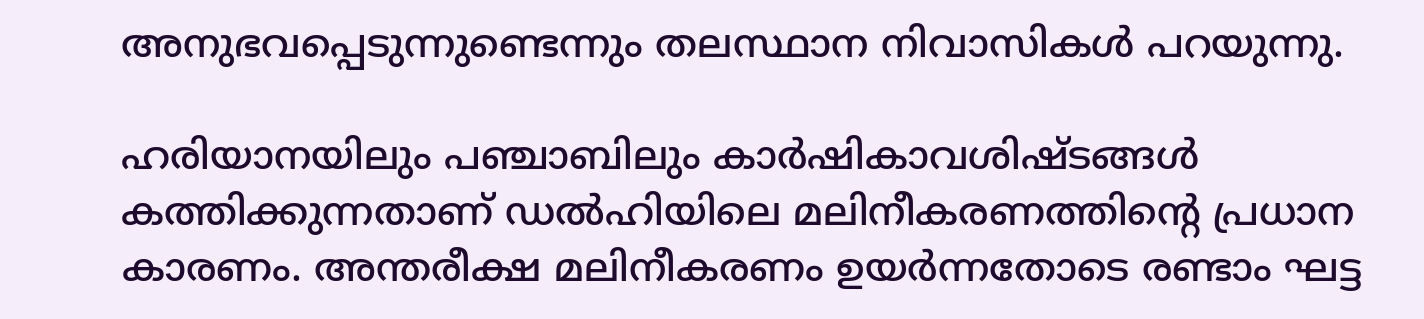അനുഭവപ്പെടുന്നുണ്ടെന്നും തലസ്ഥാന നിവാസികള്‍ പറയുന്നു.

ഹരിയാനയിലും പഞ്ചാബിലും കാര്‍ഷികാവശിഷ്ടങ്ങള്‍ കത്തിക്കുന്നതാണ് ഡല്‍ഹിയിലെ മലിനീകരണത്തിന്റെ പ്രധാന കാരണം. അന്തരീക്ഷ മലിനീകരണം ഉയര്‍ന്നതോടെ രണ്ടാം ഘട്ട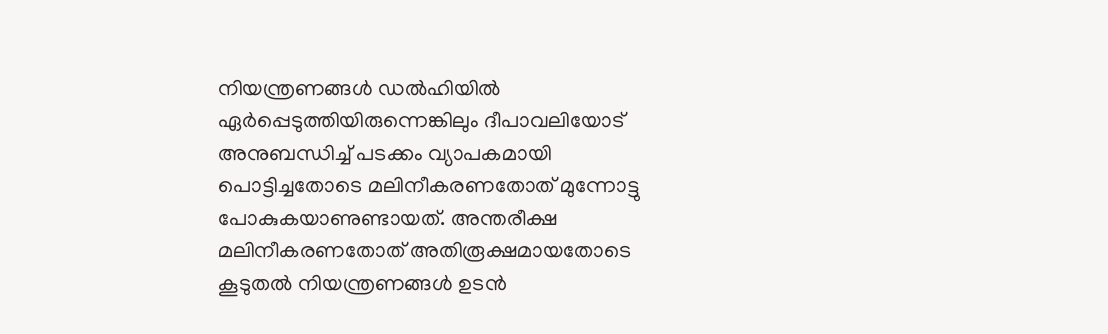നിയന്ത്രണങ്ങള്‍ ഡല്‍ഹിയില്‍ ഏര്‍പ്പെടുത്തിയിരുന്നെങ്കിലും ദീപാവലിയോട് അനുബന്ധിച്ച് പടക്കം വ്യാപകമായി പൊട്ടിച്ചതോടെ മലിനീകരണതോത് മുന്നോട്ടു പോകുകയാണുണ്ടായത്. അന്തരീക്ഷ മലിനീകരണതോത് അതിരൂക്ഷമായതോടെ കൂടുതല്‍ നിയന്ത്രണങ്ങള്‍ ഉടന്‍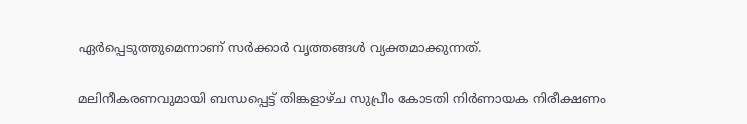ഏര്‍പ്പെടുത്തുമെന്നാണ് സര്‍ക്കാര്‍ വൃത്തങ്ങള്‍ വ്യക്തമാക്കുന്നത്.

മലിനീകരണവുമായി ബന്ധപ്പെട്ട് തിങ്കളാഴ്ച സുപ്രീം കോടതി നിര്‍ണായക നിരീക്ഷണം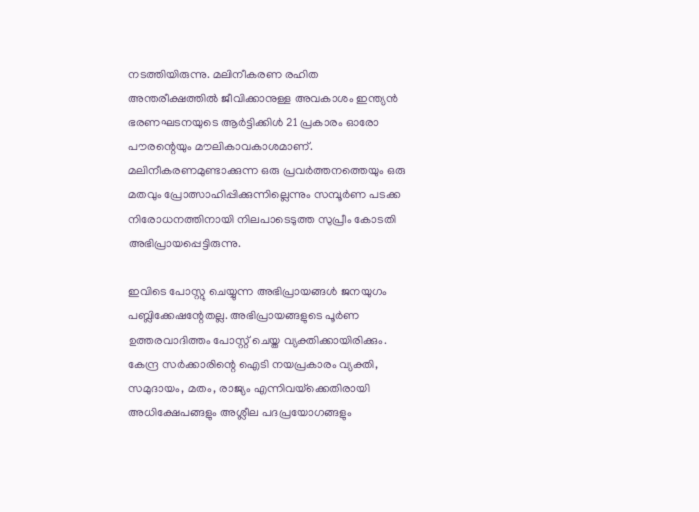നടത്തിയിരുന്നു. മലിനീകരണ രഹിത അന്തരീക്ഷത്തിൽ ജീവിക്കാനുള്ള അവകാശം ഇന്ത്യൻ ഭരണഘടനയുടെ ആർട്ടിക്കിൾ 21 പ്രകാരം ഓരോ പൗരന്റെയും മൗലികാവകാശമാണ്. മലിനീകരണമുണ്ടാക്കുന്ന ഒരു പ്രവർത്തനത്തെയും ഒരു മതവും പ്രോത്സാഹിപ്പിക്കുന്നില്ലെന്നും സമ്പൂര്‍ണ പടക്ക നിരോധനത്തിനായി നിലപാടെടുത്ത സുപ്രീം കോടതി അഭിപ്രായപ്പെട്ടിരുന്നു.

ഇവിടെ പോസ്റ്റു ചെയ്യുന്ന അഭിപ്രായങ്ങള്‍ ജനയുഗം പബ്ലിക്കേഷന്റേതല്ല. അഭിപ്രായങ്ങളുടെ പൂര്‍ണ ഉത്തരവാദിത്തം പോസ്റ്റ് ചെയ്ത വ്യക്തിക്കായിരിക്കും. കേന്ദ്ര സര്‍ക്കാരിന്റെ ഐടി നയപ്രകാരം വ്യക്തി, സമുദായം, മതം, രാജ്യം എന്നിവയ്‌ക്കെതിരായി അധിക്ഷേപങ്ങളും അശ്ലീല പദപ്രയോഗങ്ങളും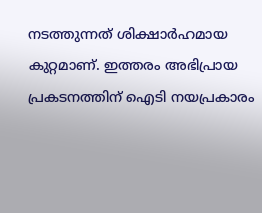നടത്തുന്നത് ശിക്ഷാര്‍ഹമായ കുറ്റമാണ്. ഇത്തരം അഭിപ്രായ പ്രകടനത്തിന് ഐടി നയപ്രകാരം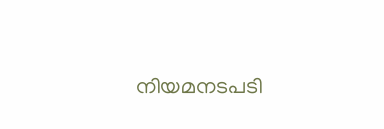നിയമനടപടി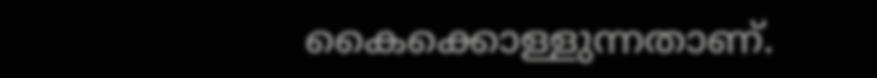കൈക്കൊള്ളുന്നതാണ്.